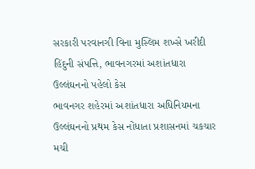સરકારી પરવાનગી વિના મુસ્લિમ શખ્સે ખરીદી હિંદુની સંપત્તિ, ભાવનગરમાં અશાંતધારા ઉલ્લંઘનનો પહેલો કેસ
ભાવનગર શહેરમાં અશાંતધારા અધિનિયમના ઉલ્લંઘનનો પ્રથમ કેસ નોંધાતા પ્રશાસનમાં ચકચાર મચી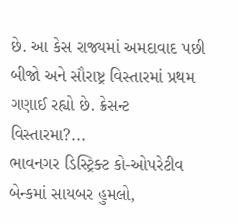છે. આ કેસ રાજ્યમાં અમદાવાદ પછી બીજો અને સૌરાષ્ટ્ર વિસ્તારમાં પ્રથમ ગણાઈ રહ્યો છે. ક્રેસન્ટ વિસ્તારમા?...
ભાવનગર ડિસ્ટ્રિક્ટ કો-ઓપરેટીવ બેન્કમાં સાયબર હુમલો,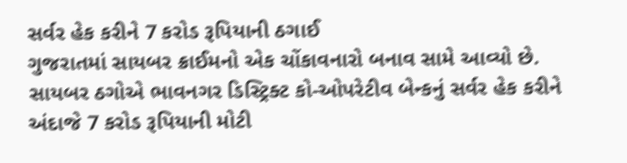સર્વર હેક કરીને 7 કરોડ રૂપિયાની ઠગાઈ
ગુજરાતમાં સાયબર ક્રાઈમનો એક ચોંકાવનારો બનાવ સામે આવ્યો છે. સાયબર ઠગોએ ભાવનગર ડિસ્ટ્રિક્ટ કો-ઓપરેટીવ બેન્કનું સર્વર હેક કરીને અંદાજે 7 કરોડ રૂપિયાની મોટી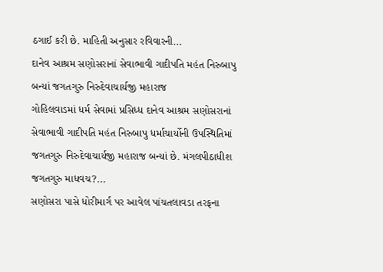ઠગાઈ કરી છે. માહિતી અનુસાર રવિવારની...
દાનેવ આશ્રમ સણોસરાનાં સેવાભાવી ગાદીપતિ મહંત નિરુબાપુ બન્યાં જગતગુરુ નિરુદેવાચાર્યજી મહારાજ
ગોહિલવાડમાં ધર્મ સેવામાં પ્રસિધ્ધ દાનેવ આશ્રમ સણોસરાનાં સેવાભાવી ગાદીપતિ મહંત નિરુબાપુ ધર્માચાર્યોની ઉપસ્થિતિમાં જગતગુરુ નિરુદેવાચાર્યજી મહારાજ બન્યાં છે. મંગલપીઠાધીશ જગતગુરુ માધવચ?...
સણોસરા પાસે ધોરીમાર્ગ પર આવેલ પાંચતલાવડા તરફના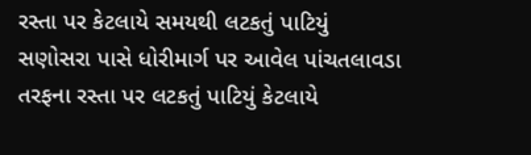રસ્તા પર કેટલાયે સમયથી લટકતું પાટિયું
સણોસરા પાસે ધોરીમાર્ગ પર આવેલ પાંચતલાવડા તરફના રસ્તા પર લટકતું પાટિયું કેટલાયે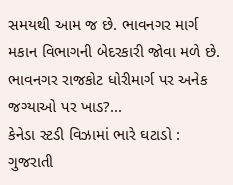સમયથી આમ જ છે. ભાવનગર માર્ગ મકાન વિભાગની બેદરકારી જોવા મળે છે. ભાવનગર રાજકોટ ધોરીમાર્ગ પર અનેક જગ્યાઓ પર ખાડ?...
કેનેડા સ્ટડી વિઝામાં ભારે ઘટાડો : ગુજરાતી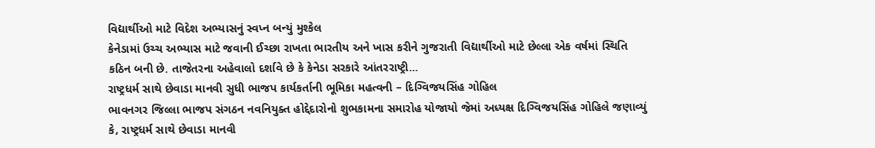વિદ્યાર્થીઓ માટે વિદેશ અભ્યાસનું સ્વપ્ન બન્યું મુશ્કેલ
કેનેડામાં ઉચ્ચ અભ્યાસ માટે જવાની ઈચ્છા રાખતા ભારતીય અને ખાસ કરીને ગુજરાતી વિદ્યાર્થીઓ માટે છેલ્લા એક વર્ષમાં સ્થિતિ કઠિન બની છે. તાજેતરના અહેવાલો દર્શાવે છે કે કેનેડા સરકારે આંતરરાષ્ટ્રી...
રાષ્ટ્રધર્મ સાથે છેવાડા માનવી સુધી ભાજપ કાર્યકર્તાની ભૂમિકા મહત્વની – દિગ્વિજયસિંહ ગોહિલ
ભાવનગર જિલ્લા ભાજપ સંગઠન નવનિયુક્ત હોદ્દેદારોનો શુભકામના સમારોહ યોજાયો જેમાં અધ્યક્ષ દિગ્વિજયસિંહ ગોહિલે જણાવ્યું કે, રાષ્ટ્રધર્મ સાથે છેવાડા માનવી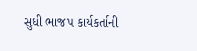સુધી ભાજપ કાર્યકર્તાની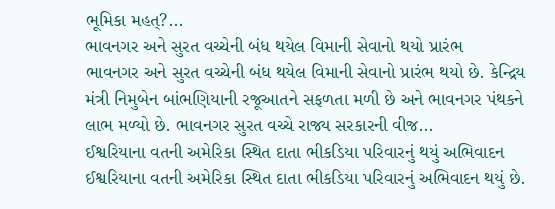ભૂમિકા મહત્?...
ભાવનગર અને સુરત વચ્ચેની બંધ થયેલ વિમાની સેવાનો થયો પ્રારંભ
ભાવનગર અને સુરત વચ્ચેની બંધ થયેલ વિમાની સેવાનો પ્રારંભ થયો છે. કેન્દ્રિય મંત્રી નિમુબેન બાંભણિયાની રજૂઆતને સફળતા મળી છે અને ભાવનગર પંથકને લાભ મળ્યો છે. ભાવનગર સુરત વચ્ચે રાજ્ય સરકારની વીજ...
ઈશ્વરિયાના વતની અમેરિકા સ્થિત દાતા ભીકડિયા પરિવારનું થયું અભિવાદન
ઈશ્વરિયાના વતની અમેરિકા સ્થિત દાતા ભીકડિયા પરિવારનું અભિવાદન થયું છે.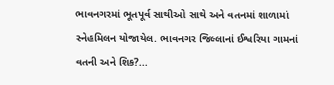ભાવનગરમાં ભૂતપૂર્વ સાથીઓ સાથે અને વતનમાં શાળામાં સ્નેહમિલન યોજાયેલ. ભાવનગર જિલ્લાનાં ઈશ્વરિયા ગામનાં વતની અને શિક?...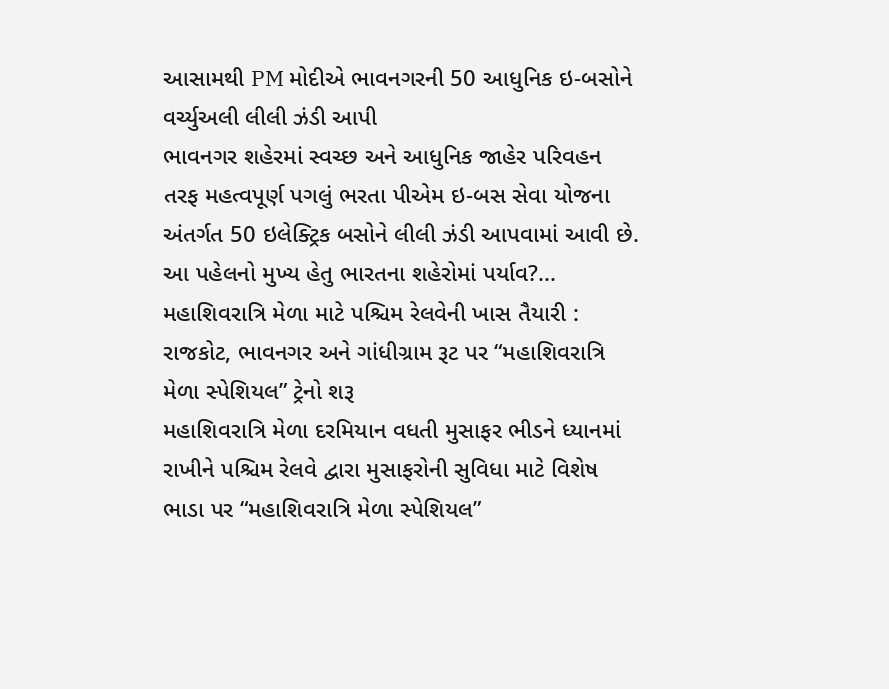આસામથી PM મોદીએ ભાવનગરની 50 આધુનિક ઇ-બસોને વર્ચ્યુઅલી લીલી ઝંડી આપી
ભાવનગર શહેરમાં સ્વચ્છ અને આધુનિક જાહેર પરિવહન તરફ મહત્વપૂર્ણ પગલું ભરતા પીએમ ઇ-બસ સેવા યોજના અંતર્ગત 50 ઇલેક્ટ્રિક બસોને લીલી ઝંડી આપવામાં આવી છે. આ પહેલનો મુખ્ય હેતુ ભારતના શહેરોમાં પર્યાવ?...
મહાશિવરાત્રિ મેળા માટે પશ્ચિમ રેલવેની ખાસ તૈયારી : રાજકોટ, ભાવનગર અને ગાંધીગ્રામ રૂટ પર “મહાશિવરાત્રિ મેળા સ્પેશિયલ” ટ્રેનો શરૂ
મહાશિવરાત્રિ મેળા દરમિયાન વધતી મુસાફર ભીડને ધ્યાનમાં રાખીને પશ્ચિમ રેલવે દ્વારા મુસાફરોની સુવિધા માટે વિશેષ ભાડા પર “મહાશિવરાત્રિ મેળા સ્પેશિયલ”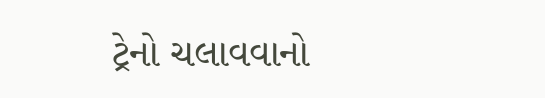ટ્રેનો ચલાવવાનો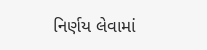નિર્ણય લેવામાં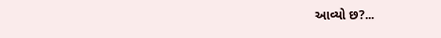આવ્યો છ?...